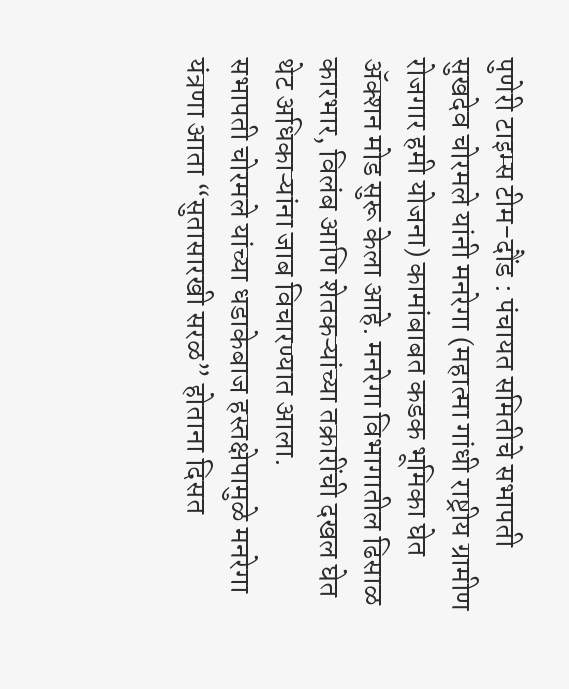पुणेरी टाइम्स टीम-दौंड : पंचायत समितीचे सभापती सुखदेव चोरमले यांनी मनरेगा (महात्मा गांधी राष्ट्रीय ग्रामीण रोजगार हमी योजना) कामांबाबत कडक भूमिका घेत ॲक्शन मोड सुरू केला आहे. मनरेगा विभागातील ढिसाळ कारभार, विलंब आणि शेतकऱ्यांच्या तक्रारींची दखल घेत थेट अधिकाऱ्यांना जाब विचारण्यात आला.
सभापती चोरमले यांच्या धडाकेबाज हस्तक्षेपामुळे मनरेगा यंत्रणा आता “सुतासारखी सरळ” होताना दिसत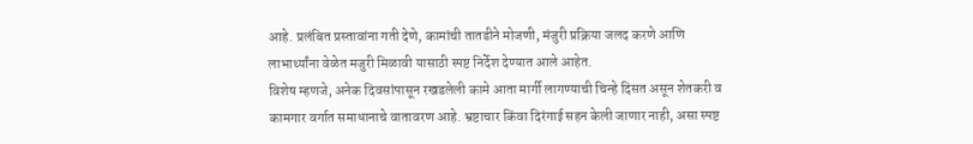आहे. प्रलंबित प्रस्तावांना गती देणे, कामांची तातडीने मोजणी, मंजुरी प्रक्रिया जलद करणे आणि लाभार्थ्यांना वेळेत मजुरी मिळावी यासाठी स्पष्ट निर्देश देण्यात आले आहेत.
विशेष म्हणजे, अनेक दिवसांपासून रखडलेली कामे आता मार्गी लागण्याची चिन्हे दिसत असून शेतकरी व कामगार वर्गात समाधानाचे वातावरण आहे. भ्रष्टाचार किंवा दिरंगाई सहन केली जाणार नाही, असा स्पष्ट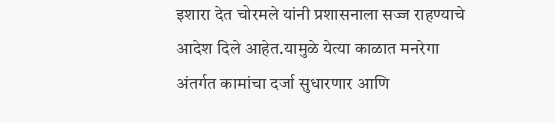इशारा देत चोरमले यांनी प्रशासनाला सज्ज राहण्याचे आदेश दिले आहेत.यामुळे येत्या काळात मनरेगा अंतर्गत कामांचा दर्जा सुधारणार आणि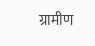ग्रामीण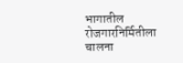भागातील रोजगारनिर्मितीला चालना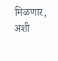मिळणार, अशी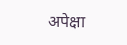अपेक्षा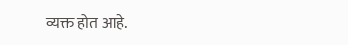व्यक्त होत आहे.